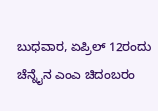ಬುಧವಾರ, ಏಪ್ರಿಲ್ 12ರಂದು ಚೆನ್ನೈನ ಎಂಎ ಚಿದಂಬರಂ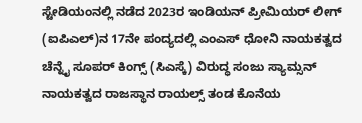ಸ್ಟೇಡಿಯಂನಲ್ಲಿ ನಡೆದ 2023ರ ಇಂಡಿಯನ್ ಪ್ರೀಮಿಯರ್ ಲೀಗ್ (ಐಪಿಎಲ್)ನ 17ನೇ ಪಂದ್ಯದಲ್ಲಿ ಎಂಎಸ್ ಧೋನಿ ನಾಯಕತ್ವದ ಚೆನ್ನೈ ಸೂಪರ್ ಕಿಂಗ್ಸ್ (ಸಿಎಸ್ಕೆ) ವಿರುದ್ಧ ಸಂಜು ಸ್ಯಾಮ್ಸನ್ ನಾಯಕತ್ವದ ರಾಜಸ್ಥಾನ ರಾಯಲ್ಸ್ ತಂಡ ಕೊನೆಯ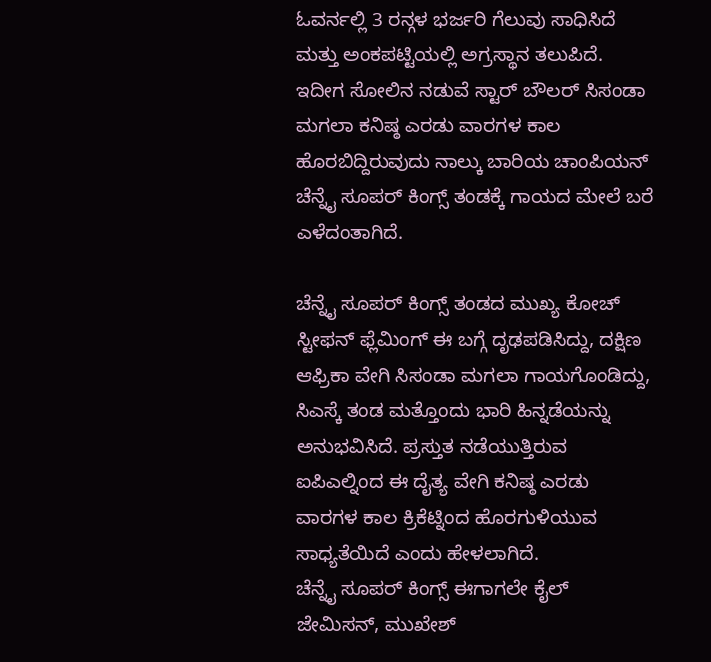ಓವರ್ನಲ್ಲಿ 3 ರನ್ಗಳ ಭರ್ಜರಿ ಗೆಲುವು ಸಾಧಿಸಿದೆ ಮತ್ತು ಅಂಕಪಟ್ಟಿಯಲ್ಲಿ ಅಗ್ರಸ್ಥಾನ ತಲುಪಿದೆ.
ಇದೀಗ ಸೋಲಿನ ನಡುವೆ ಸ್ಟಾರ್ ಬೌಲರ್ ಸಿಸಂಡಾ ಮಗಲಾ ಕನಿಷ್ಠ ಎರಡು ವಾರಗಳ ಕಾಲ ಹೊರಬಿದ್ದಿರುವುದು ನಾಲ್ಕು ಬಾರಿಯ ಚಾಂಪಿಯನ್ ಚೆನ್ನೈ ಸೂಪರ್ ಕಿಂಗ್ಸ್ ತಂಡಕ್ಕೆ ಗಾಯದ ಮೇಲೆ ಬರೆ ಎಳೆದಂತಾಗಿದೆ.

ಚೆನ್ನೈ ಸೂಪರ್ ಕಿಂಗ್ಸ್ ತಂಡದ ಮುಖ್ಯ ಕೋಚ್ ಸ್ಟೀಫನ್ ಫ್ಲೆಮಿಂಗ್ ಈ ಬಗ್ಗೆ ದೃಢಪಡಿಸಿದ್ದು, ದಕ್ಷಿಣ ಆಫ್ರಿಕಾ ವೇಗಿ ಸಿಸಂಡಾ ಮಗಲಾ ಗಾಯಗೊಂಡಿದ್ದು, ಸಿಎಸ್ಕೆ ತಂಡ ಮತ್ತೊಂದು ಭಾರಿ ಹಿನ್ನಡೆಯನ್ನು ಅನುಭವಿಸಿದೆ. ಪ್ರಸ್ತುತ ನಡೆಯುತ್ತಿರುವ ಐಪಿಎಲ್ನಿಂದ ಈ ದೈತ್ಯ ವೇಗಿ ಕನಿಷ್ಠ ಎರಡು ವಾರಗಳ ಕಾಲ ಕ್ರಿಕೆಟ್ನಿಂದ ಹೊರಗುಳಿಯುವ ಸಾಧ್ಯತೆಯಿದೆ ಎಂದು ಹೇಳಲಾಗಿದೆ.
ಚೆನ್ನೈ ಸೂಪರ್ ಕಿಂಗ್ಸ್ ಈಗಾಗಲೇ ಕೈಲ್ ಜೇಮಿಸನ್, ಮುಖೇಶ್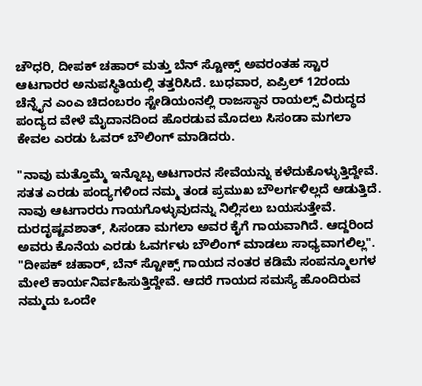ಚೌಧರಿ, ದೀಪಕ್ ಚಹಾರ್ ಮತ್ತು ಬೆನ್ ಸ್ಟೋಕ್ಸ್ ಅವರಂತಹ ಸ್ಟಾರ ಆಟಗಾರರ ಅನುಪಸ್ಥಿತಿಯಲ್ಲಿ ತತ್ತರಿಸಿದೆ. ಬುಧವಾರ, ಏಪ್ರಿಲ್ 12ರಂದು ಚೆನ್ನೈನ ಎಂಎ ಚಿದಂಬರಂ ಸ್ಟೇಡಿಯಂನಲ್ಲಿ ರಾಜಸ್ಥಾನ ರಾಯಲ್ಸ್ ವಿರುದ್ಧದ ಪಂದ್ಯದ ವೇಳೆ ಮೈದಾನದಿಂದ ಹೊರಡುವ ಮೊದಲು ಸಿಸಂಡಾ ಮಗಲಾ ಕೇವಲ ಎರಡು ಓವರ್ ಬೌಲಿಂಗ್ ಮಾಡಿದರು.

"ನಾವು ಮತ್ತೊಮ್ಮೆ ಇನ್ನೊಬ್ಬ ಆಟಗಾರನ ಸೇವೆಯನ್ನು ಕಳೆದುಕೊಳ್ಳುತ್ತಿದ್ದೇವೆ. ಸತತ ಎರಡು ಪಂದ್ಯಗಳಿಂದ ನಮ್ಮ ತಂಡ ಪ್ರಮುಖ ಬೌಲರ್ಗಳಿಲ್ಲದೆ ಆಡುತ್ತಿದೆ. ನಾವು ಆಟಗಾರರು ಗಾಯಗೊಳ್ಳುವುದನ್ನು ನಿಲ್ಲಿಸಲು ಬಯಸುತ್ತೇವೆ. ದುರದೃಷ್ಟವಶಾತ್, ಸಿಸಂಡಾ ಮಗಲಾ ಅವರ ಕೈಗೆ ಗಾಯವಾಗಿದೆ. ಆದ್ದರಿಂದ ಅವರು ಕೊನೆಯ ಎರಡು ಓವರ್ಗಳು ಬೌಲಿಂಗ್ ಮಾಡಲು ಸಾಧ್ಯವಾಗಲಿಲ್ಲ".
"ದೀಪಕ್ ಚಹಾರ್, ಬೆನ್ ಸ್ಟೋಕ್ಸ್ ಗಾಯದ ನಂತರ ಕಡಿಮೆ ಸಂಪನ್ಮೂಲಗಳ ಮೇಲೆ ಕಾರ್ಯನಿರ್ವಹಿಸುತ್ತಿದ್ದೇವೆ. ಆದರೆ ಗಾಯದ ಸಮಸ್ಯೆ ಹೊಂದಿರುವ ನಮ್ಮದು ಒಂದೇ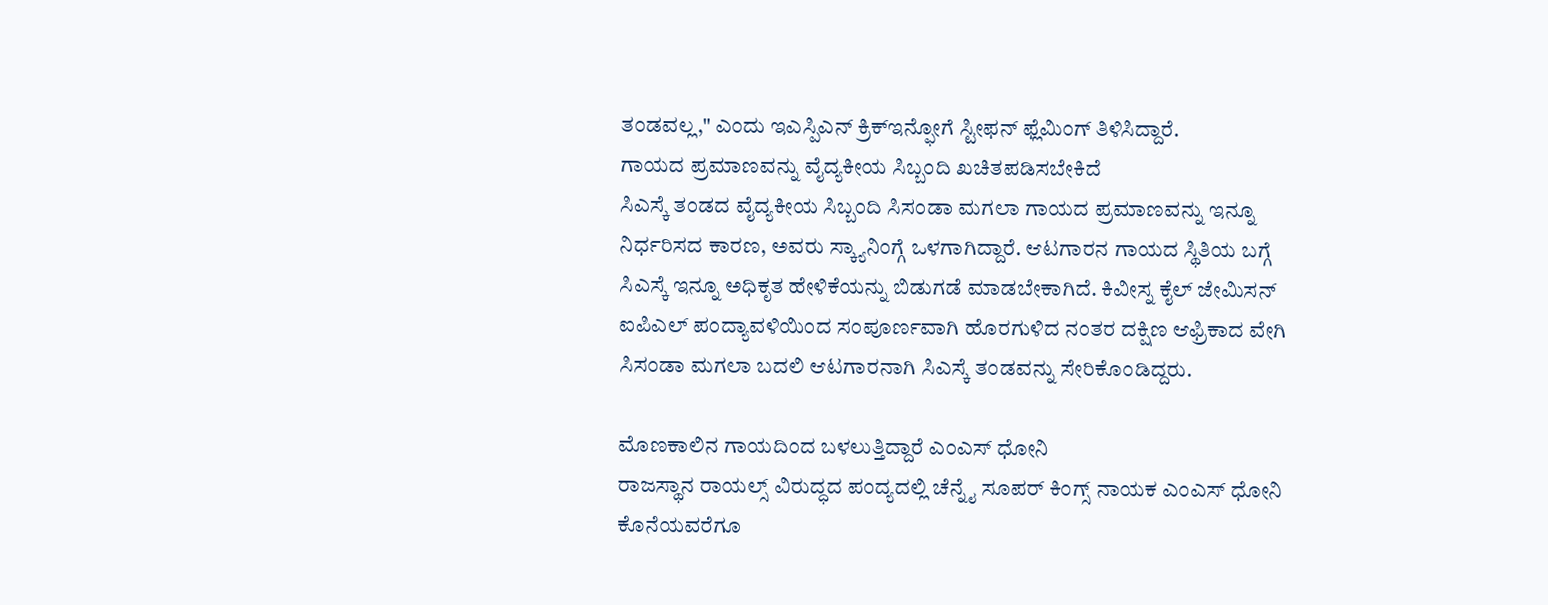ತಂಡವಲ್ಲ," ಎಂದು ಇಎಸ್ಪಿಎನ್ ಕ್ರಿಕ್ಇನ್ಫೋಗೆ ಸ್ಟೀಫನ್ ಫ್ಲೆಮಿಂಗ್ ತಿಳಿಸಿದ್ದಾರೆ.
ಗಾಯದ ಪ್ರಮಾಣವನ್ನು ವೈದ್ಯಕೀಯ ಸಿಬ್ಬಂದಿ ಖಚಿತಪಡಿಸಬೇಕಿದೆ
ಸಿಎಸ್ಕೆ ತಂಡದ ವೈದ್ಯಕೀಯ ಸಿಬ್ಬಂದಿ ಸಿಸಂಡಾ ಮಗಲಾ ಗಾಯದ ಪ್ರಮಾಣವನ್ನು ಇನ್ನೂ ನಿರ್ಧರಿಸದ ಕಾರಣ, ಅವರು ಸ್ಕ್ಯಾನಿಂಗ್ಗೆ ಒಳಗಾಗಿದ್ದಾರೆ. ಆಟಗಾರನ ಗಾಯದ ಸ್ಥಿತಿಯ ಬಗ್ಗೆ ಸಿಎಸ್ಕೆ ಇನ್ನೂ ಅಧಿಕೃತ ಹೇಳಿಕೆಯನ್ನು ಬಿಡುಗಡೆ ಮಾಡಬೇಕಾಗಿದೆ. ಕಿವೀಸ್ನ ಕೈಲ್ ಜೇಮಿಸನ್ ಐಪಿಎಲ್ ಪಂದ್ಯಾವಳಿಯಿಂದ ಸಂಪೂರ್ಣವಾಗಿ ಹೊರಗುಳಿದ ನಂತರ ದಕ್ಷಿಣ ಆಫ್ರಿಕಾದ ವೇಗಿ ಸಿಸಂಡಾ ಮಗಲಾ ಬದಲಿ ಆಟಗಾರನಾಗಿ ಸಿಎಸ್ಕೆ ತಂಡವನ್ನು ಸೇರಿಕೊಂಡಿದ್ದರು.

ಮೊಣಕಾಲಿನ ಗಾಯದಿಂದ ಬಳಲುತ್ತಿದ್ದಾರೆ ಎಂಎಸ್ ಧೋನಿ
ರಾಜಸ್ಥಾನ ರಾಯಲ್ಸ್ ವಿರುದ್ಧದ ಪಂದ್ಯದಲ್ಲಿ ಚೆನ್ನೈ ಸೂಪರ್ ಕಿಂಗ್ಸ್ ನಾಯಕ ಎಂಎಸ್ ಧೋನಿ ಕೊನೆಯವರೆಗೂ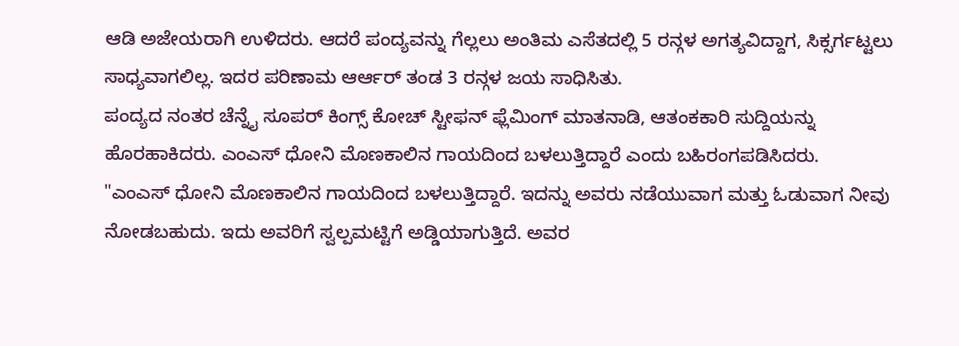ಆಡಿ ಅಜೇಯರಾಗಿ ಉಳಿದರು. ಆದರೆ ಪಂದ್ಯವನ್ನು ಗೆಲ್ಲಲು ಅಂತಿಮ ಎಸೆತದಲ್ಲಿ 5 ರನ್ಗಳ ಅಗತ್ಯವಿದ್ದಾಗ, ಸಿಕ್ಸರ್ಗಟ್ಟಲು ಸಾಧ್ಯವಾಗಲಿಲ್ಲ. ಇದರ ಪರಿಣಾಮ ಆರ್ಆರ್ ತಂಡ 3 ರನ್ಗಳ ಜಯ ಸಾಧಿಸಿತು.
ಪಂದ್ಯದ ನಂತರ ಚೆನ್ನೈ ಸೂಪರ್ ಕಿಂಗ್ಸ್ ಕೋಚ್ ಸ್ಟೀಫನ್ ಫ್ಲೆಮಿಂಗ್ ಮಾತನಾಡಿ, ಆತಂಕಕಾರಿ ಸುದ್ದಿಯನ್ನು ಹೊರಹಾಕಿದರು. ಎಂಎಸ್ ಧೋನಿ ಮೊಣಕಾಲಿನ ಗಾಯದಿಂದ ಬಳಲುತ್ತಿದ್ದಾರೆ ಎಂದು ಬಹಿರಂಗಪಡಿಸಿದರು.
"ಎಂಎಸ್ ಧೋನಿ ಮೊಣಕಾಲಿನ ಗಾಯದಿಂದ ಬಳಲುತ್ತಿದ್ದಾರೆ. ಇದನ್ನು ಅವರು ನಡೆಯುವಾಗ ಮತ್ತು ಓಡುವಾಗ ನೀವು ನೋಡಬಹುದು. ಇದು ಅವರಿಗೆ ಸ್ವಲ್ಪಮಟ್ಟಿಗೆ ಅಡ್ಡಿಯಾಗುತ್ತಿದೆ. ಅವರ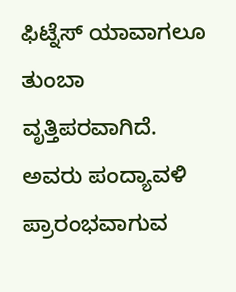ಫಿಟ್ನೆಸ್ ಯಾವಾಗಲೂ ತುಂಬಾ ವೃತ್ತಿಪರವಾಗಿದೆ. ಅವರು ಪಂದ್ಯಾವಳಿ ಪ್ರಾರಂಭವಾಗುವ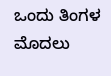ಒಂದು ತಿಂಗಳ ಮೊದಲು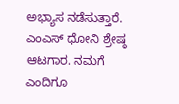ಅಭ್ಯಾಸ ನಡೆಸುತ್ತಾರೆ. ಎಂಎಸ್ ಧೋನಿ ಶ್ರೇಷ್ಠ ಆಟಗಾರ. ನಮಗೆ ಎಂದಿಗೂ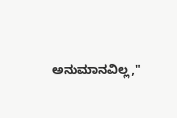ಅನುಮಾನವಿಲ್ಲ,"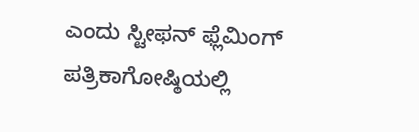ಎಂದು ಸ್ಟೀಫನ್ ಫ್ಲೆಮಿಂಗ್ ಪತ್ರಿಕಾಗೋಷ್ಠಿಯಲ್ಲಿ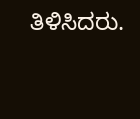ತಿಳಿಸಿದರು.